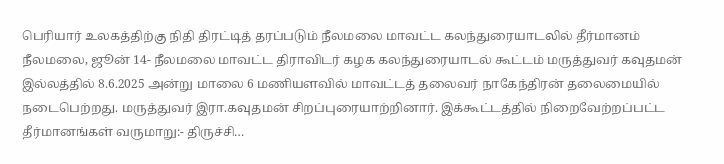பெரியார் உலகத்திற்கு நிதி திரட்டித் தரப்படும் நீலமலை மாவட்ட கலந்துரையாடலில் தீர்மானம்
நீலமலை, ஜூன் 14- நீலமலை மாவட்ட திராவிடர் கழக கலந்துரையாடல் கூட்டம் மருத்துவர் கவுதமன் இல்லத்தில் 8.6.2025 அன்று மாலை 6 மணியளவில் மாவட்டத் தலைவர் நாகேந்திரன் தலைமையில் நடைபெற்றது. மருத்துவர் இரா.கவுதமன் சிறப்புரையாற்றினார். இக்கூட்டத்தில் நிறைவேற்றப்பட்ட தீர்மானங்கள் வருமாறு:- திருச்சி…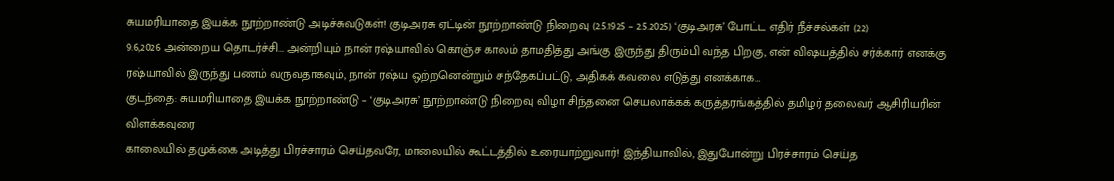சுயமரியாதை இயக்க நூற்றாண்டு அடிச்சுவடுகள்! குடிஅரசு ஏட்டின் நூற்றாண்டு நிறைவு (2.5.1925 – 2.5.2025) ‘குடிஅரசு’ போட்ட எதிர் நீச்சல்கள் (22)
9.6,2026 அன்றைய தொடர்ச்சி... அன்றியும் நான் ரஷ்யாவில் கொஞ்ச காலம் தாமதித்து அங்கு இருந்து திரும்பி வந்த பிறகு, என் விஷயத்தில் சர்க்கார் எனக்கு ரஷ்யாவில் இருந்து பணம் வருவதாகவும், நான் ரஷ்ய ஒற்றனென்றும் சந்தேகப்பட்டு, அதிகக் கவலை எடுத்து எனக்காக…
குடந்தை: சுயமரியாதை இயக்க நூற்றாண்டு – ‘குடிஅரசு’ நூற்றாண்டு நிறைவு விழா சிந்தனை செயலாக்கக் கருத்தரங்கத்தில் தமிழர் தலைவர் ஆசிரியரின் விளக்கவுரை
காலையில் தமுக்கை அடித்து பிரச்சாரம் செய்தவரே, மாலையில் கூட்டத்தில் உரையாற்றுவார்! இந்தியாவில், இதுபோன்று பிரச்சாரம் செய்த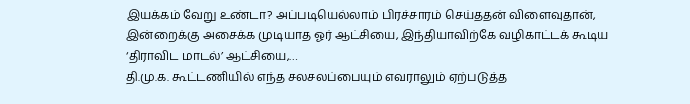இயக்கம் வேறு உண்டா? அப்படியெல்லாம் பிரச்சாரம் செய்ததன் விளைவுதான், இன்றைக்கு அசைக்க முடியாத ஓர் ஆட்சியை, இந்தியாவிற்கே வழிகாட்டக் கூடிய ‘திராவிட மாடல்’ ஆட்சியை,…
தி.மு.க. கூட்டணியில் எந்த சலசலப்பையும் எவராலும் ஏற்படுத்த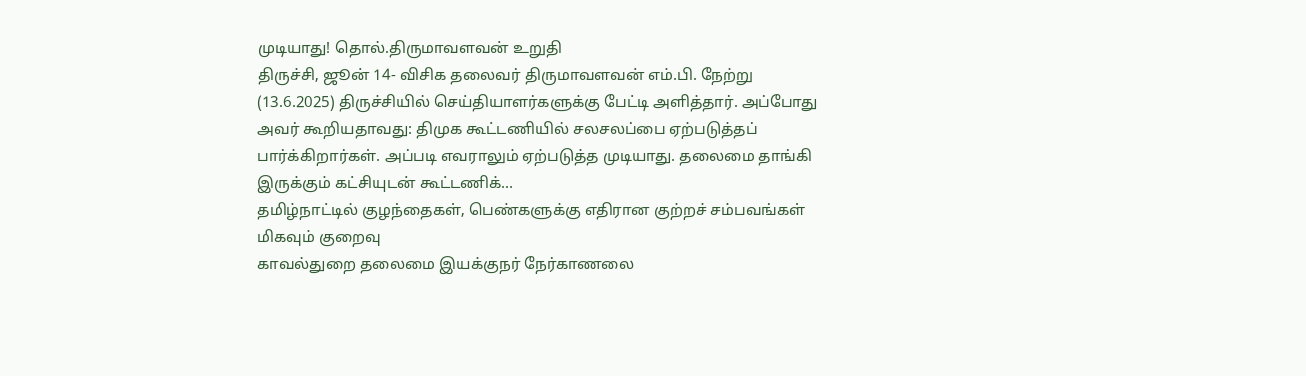முடியாது! தொல்.திருமாவளவன் உறுதி
திருச்சி, ஜூன் 14- விசிக தலைவர் திருமாவளவன் எம்.பி. நேற்று (13.6.2025) திருச்சியில் செய்தியாளர்களுக்கு பேட்டி அளித்தார். அப்போது அவர் கூறியதாவது: திமுக கூட்டணியில் சலசலப்பை ஏற்படுத்தப் பார்க்கிறார்கள். அப்படி எவராலும் ஏற்படுத்த முடியாது. தலைமை தாங்கி இருக்கும் கட்சியுடன் கூட்டணிக்…
தமிழ்நாட்டில் குழந்தைகள், பெண்களுக்கு எதிரான குற்றச் சம்பவங்கள் மிகவும் குறைவு
காவல்துறை தலைமை இயக்குநர் நேர்காணலை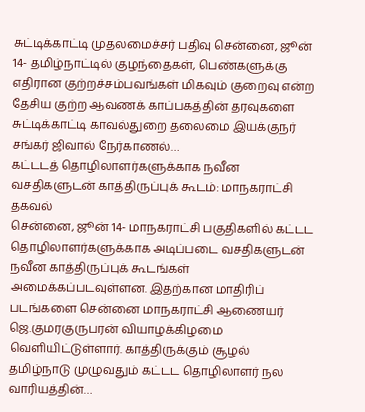சுட்டிக்காட்டி முதலமைச்சர் பதிவு சென்னை, ஜூன் 14- தமிழ்நாட்டில் குழந்தைகள், பெண்களுக்கு எதிரான குற்றச்சம்பவங்கள் மிகவும் குறைவு என்ற தேசிய குற்ற ஆவணக் காப்பகத்தின் தரவுகளை சுட்டிக்காட்டி காவல்துறை தலைமை இயக்குநர் சங்கர் ஜிவால் நேர்காணல்…
கட்டடத் தொழிலாளர்களுக்காக நவீன வசதிகளுடன் காத்திருப்புக் கூடம்: மாநகராட்சி தகவல்
சென்னை, ஜூன் 14- மாநகராட்சி பகுதிகளில் கட்டட தொழிலாளர்களுக்காக அடிப்படை வசதிகளுடன் நவீன காத்திருப்புக் கூடங்கள் அமைக்கப்படவுள்ளன. இதற்கான மாதிரிப் படங்களை சென்னை மாநகராட்சி ஆணையர் ஜெ.குமரகுருபரன் வியாழக்கிழமை வெளியிட்டுள்ளார். காத்திருக்கும் சூழல் தமிழ்நாடு முழுவதும் கட்டட தொழிலாளர் நல வாரியத்தின்…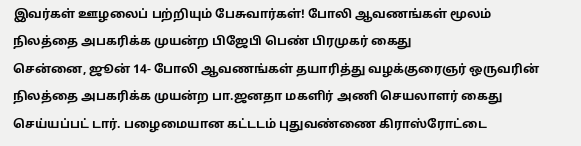இவர்கள் ஊழலைப் பற்றியும் பேசுவார்கள்! போலி ஆவணங்கள் மூலம் நிலத்தை அபகரிக்க முயன்ற பிஜேபி பெண் பிரமுகர் கைது
சென்னை, ஜூன் 14- போலி ஆவணங்கள் தயாரித்து வழக்குரைஞர் ஒருவரின் நிலத்தை அபகரிக்க முயன்ற பா.ஜனதா மகளிர் அணி செயலாளர் கைது செய்யப்பட் டார். பழைமையான கட்டடம் புதுவண்ணை கிராஸ்ரோட்டை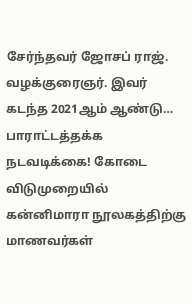சேர்ந்தவர் ஜோசப் ராஜ். வழக்குரைஞர். இவர் கடந்த 2021ஆம் ஆண்டு…
பாராட்டத்தக்க நடவடிக்கை! கோடை விடுமுறையில் கன்னிமாரா நூலகத்திற்கு மாணவர்கள்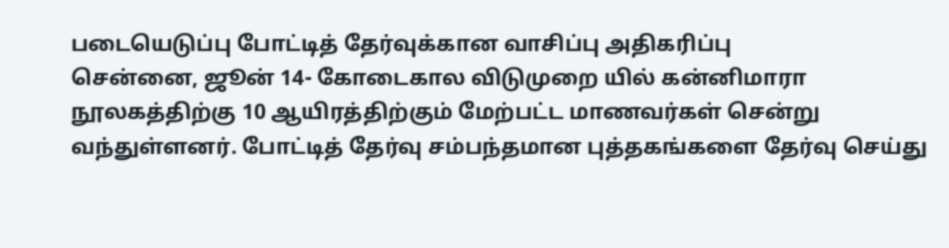படையெடுப்பு போட்டித் தேர்வுக்கான வாசிப்பு அதிகரிப்பு
சென்னை, ஜூன் 14- கோடைகால விடுமுறை யில் கன்னிமாரா நூலகத்திற்கு 10 ஆயிரத்திற்கும் மேற்பட்ட மாணவர்கள் சென்று வந்துள்ளனர். போட்டித் தேர்வு சம்பந்தமான புத்தகங்களை தேர்வு செய்து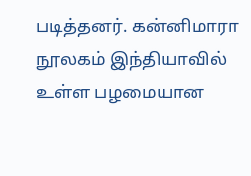படித்தனர். கன்னிமாரா நூலகம் இந்தியாவில் உள்ள பழமையான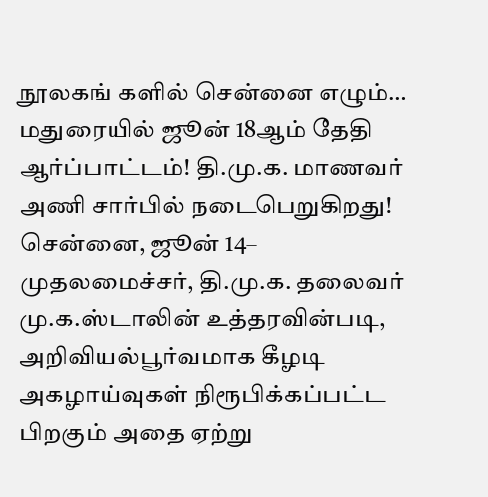நூலகங் களில் சென்னை எழும்…
மதுரையில் ஜூன் 18ஆம் தேதி ஆர்ப்பாட்டம்! தி.மு.க. மாணவர் அணி சார்பில் நடைபெறுகிறது!
சென்னை, ஜூன் 14– முதலமைச்சர், தி.மு.க. தலைவர் மு.க.ஸ்டாலின் உத்தரவின்படி, அறிவியல்பூர்வமாக கீழடி அகழாய்வுகள் நிரூபிக்கப்பட்ட பிறகும் அதை ஏற்று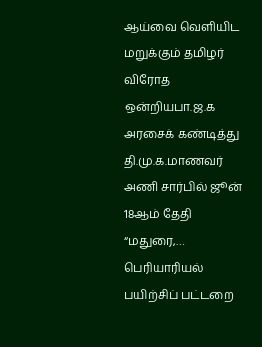ஆய்வை வெளியிட மறுக்கும் தமிழர் விரோத ஒன்றியபா.ஜ.க அரசைக் கண்டித்து தி.மு.க.மாணவர் அணி சார்பில் ஜூன் 18ஆம் தேதி “மதுரை,…
பெரியாரியல் பயிற்சிப் பட்டறை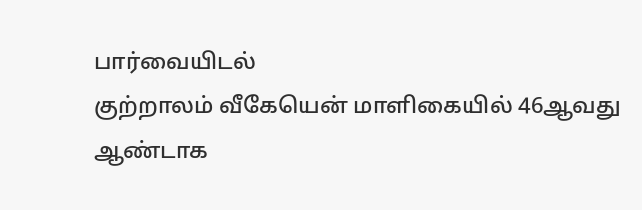பார்வையிடல்
குற்றாலம் வீகேயென் மாளிகையில் 46ஆவது ஆண்டாக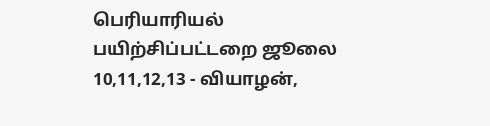பெரியாரியல் பயிற்சிப்பட்டறை ஜூலை 10,11,12,13 - வியாழன்,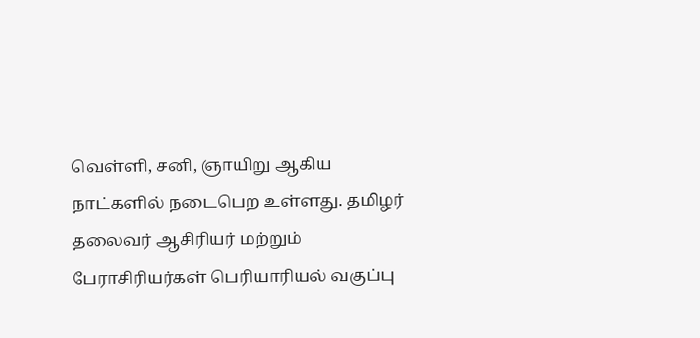வெள்ளி, சனி, ஞாயிறு ஆகிய நாட்களில் நடைபெற உள்ளது. தமிழர் தலைவர் ஆசிரியர் மற்றும் பேராசிரியர்கள் பெரியாரியல் வகுப்பு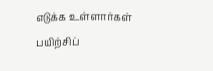எடுக்க உள்ளார்கள் பயிற்சிப்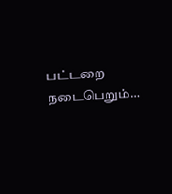பட்டறை நடைபெறும்…